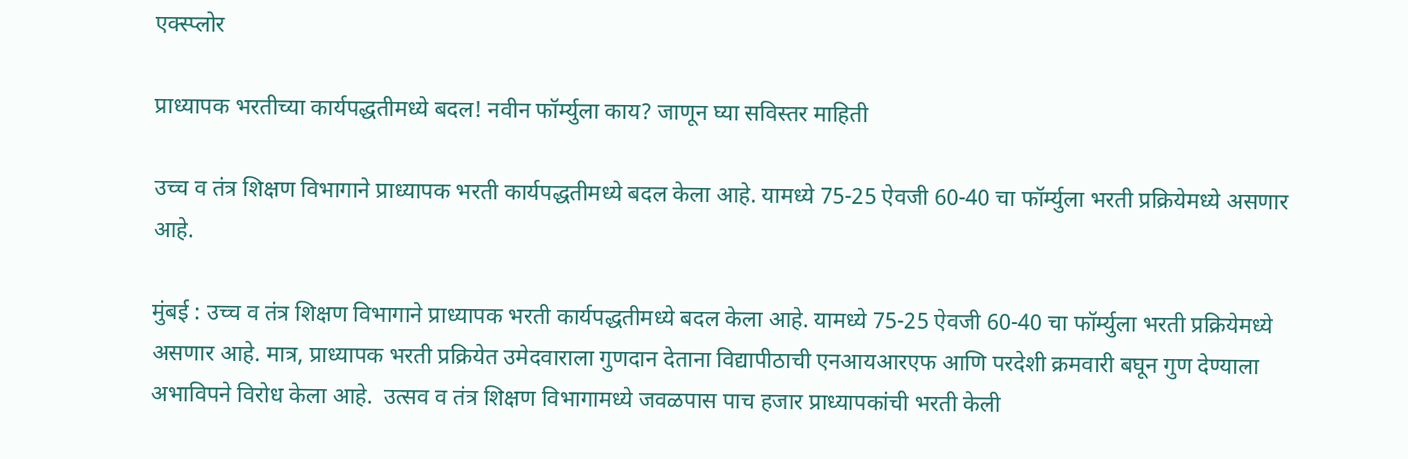एक्स्प्लोर

प्राध्यापक भरतीच्या कार्यपद्धतीमध्ये बदल! नवीन फॉर्म्युला काय? जाणून घ्या सविस्तर माहिती

उच्च व तंत्र शिक्षण विभागाने प्राध्यापक भरती कार्यपद्धतीमध्ये बदल केला आहे. यामध्ये 75-25 ऐवजी 60-40 चा फॉर्म्युला भरती प्रक्रियेमध्ये असणार आहे.

मुंबई : उच्च व तंत्र शिक्षण विभागाने प्राध्यापक भरती कार्यपद्धतीमध्ये बदल केला आहे. यामध्ये 75-25 ऐवजी 60-40 चा फॉर्म्युला भरती प्रक्रियेमध्ये असणार आहे. मात्र, प्राध्यापक भरती प्रक्रियेत उमेदवाराला गुणदान देताना विद्यापीठाची एनआयआरएफ आणि परदेशी क्रमवारी बघून गुण देण्याला अभाविपने विरोध केला आहे.  उत्सव व तंत्र शिक्षण विभागामध्ये जवळपास पाच हजार प्राध्यापकांची भरती केली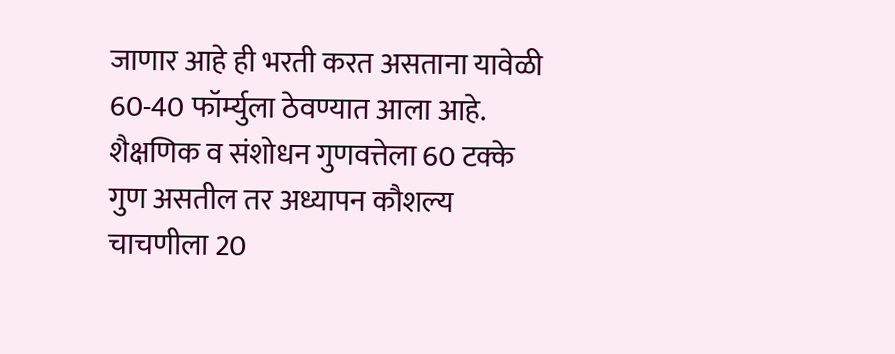जाणार आहे ही भरती करत असताना यावेळी 60-40 फॉर्म्युला ठेवण्यात आला आहे. शैक्षणिक व संशोधन गुणवत्तेला 60 टक्के गुण असतील तर अध्यापन कौशल्य चाचणीला 20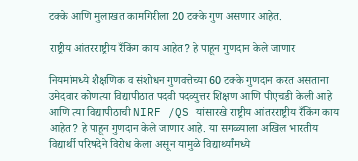टक्के आणि मुलाखत कामगिरीला 20 टक्के गुण असणार आहेत.

राष्ट्रीय आंतरराष्ट्रीय रँकिंग काय आहेत? हे पाहून गुणदान केले जाणार

नियमांमध्ये शैक्षणिक व संशोधन गुणवत्तेच्या 60 टक्के गुणदान करत असताना उमेदवार कोणत्या विद्यापीठात पदवी पदव्युत्तर शिक्षण आणि पीएचडी केली आहे आणि त्या विद्यापीठाची NIRF /QS यांसारखे राष्ट्रीय आंतरराष्ट्रीय रँकिंग काय आहेत? हे पाहून गुणदान केले जाणार आहे. या सगळ्याला अखिल भारतीय विद्यार्थी परिषदेने विरोध केला असून यामुळे विद्यार्थ्यांमध्ये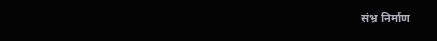संभ्र निर्माण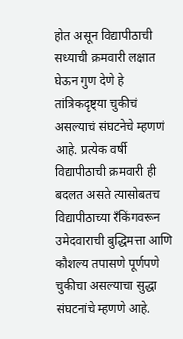होत असून विद्यापीठाची सध्याची क्रमवारी लक्षात घेऊन गुण देणे हे तांत्रिकदृष्ट्या चुकीचं असल्याचं संघटनेचे म्हणणं आहे. प्रत्येक वर्षी विद्यापीठाची क्रमवारी ही बदलत असते त्यासोबतच विद्यापीठाच्या रँकिंगवरून उमेदवाराची बुद्धिमत्ता आणि कौशल्य तपासणे पूर्णपणे चुकीचा असल्याचा सुद्धा संघटनांचे म्हणणे आहे.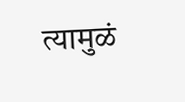त्यामुळं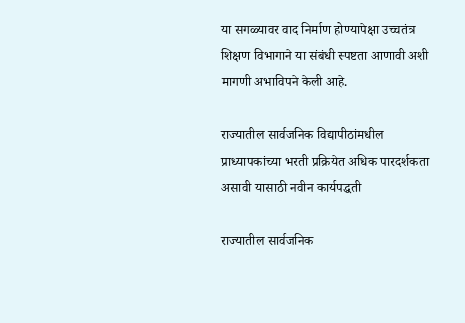या सगळ्यावर वाद निर्माण होण्यापेक्षा उच्चतंत्र शिक्षण विभागाने या संबंधी स्पष्टता आणावी अशी मागणी अभाविपने केली आहे.

राज्यातील सार्वजनिक विद्यापीठांमधील प्राध्यापकांच्या भरती प्रक्रियेत अधिक पारदर्शकता असावी यासाठी नवीन कार्यपद्धती

राज्यातील सार्वजनिक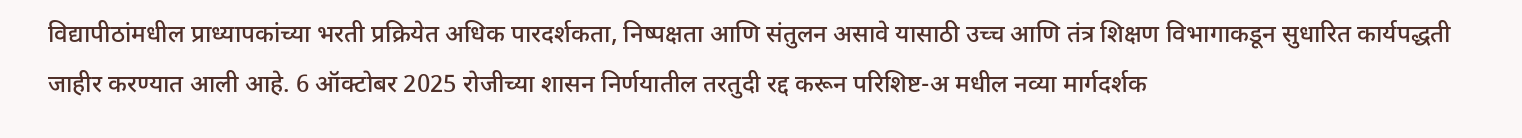विद्यापीठांमधील प्राध्यापकांच्या भरती प्रक्रियेत अधिक पारदर्शकता, निष्पक्षता आणि संतुलन असावे यासाठी उच्च आणि तंत्र शिक्षण विभागाकडून सुधारित कार्यपद्धती जाहीर करण्यात आली आहे. 6 ऑक्टोबर 2025 रोजीच्या शासन निर्णयातील तरतुदी रद्द करून परिशिष्ट-अ मधील नव्या मार्गदर्शक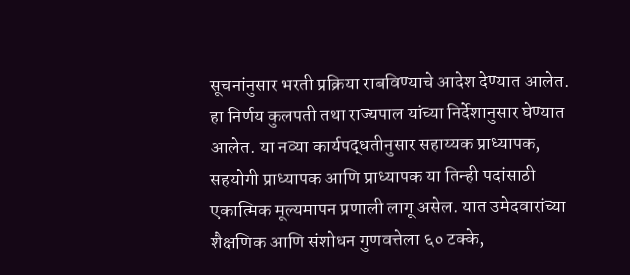सूचनांनुसार भरती प्रक्रिया राबविण्याचे आदेश देण्यात आलेत. हा निर्णय कुलपती तथा राज्यपाल यांच्या निर्देशानुसार घेण्यात आलेत. या नव्या कार्यपद्धतीनुसार सहाय्यक प्राध्यापक, सहयोगी प्राध्यापक आणि प्राध्यापक या तिन्ही पदांसाठी एकात्मिक मूल्यमापन प्रणाली लागू असेल. यात उमेदवारांच्या शैक्षणिक आणि संशोधन गुणवत्तेला ६० टक्के,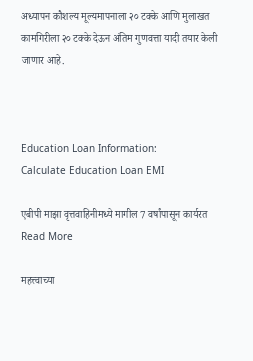अध्यापन कौशल्य मूल्यमापनाला २० टक्के आणि मुलाखत कामगिरीला २० टक्के देऊन अंतिम गुणवत्ता यादी तयार केली जाणार आहे.



Education Loan Information:
Calculate Education Loan EMI

एबीपी माझा वृत्तवाहिनीमध्ये मागील 7 वर्षांपासून कार्यरत
Read More

महत्त्वाच्या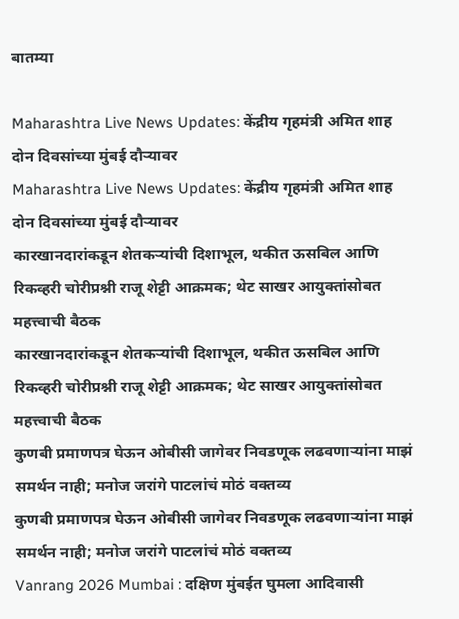बातम्या

Maharashtra Live News Updates: केंद्रीय गृहमंत्री अमित शाह दोन दिवसांच्या मुंबई दौऱ्यावर
Maharashtra Live News Updates: केंद्रीय गृहमंत्री अमित शाह दोन दिवसांच्या मुंबई दौऱ्यावर
कारखानदारांकडून शेतकऱ्यांची दिशाभूल, थकीत ऊसबिल आणि रिकव्हरी चोरीप्रश्नी राजू शेट्टी आक्रमक; थेट साखर आयुक्तांसोबत महत्त्वाची बैठक
कारखानदारांकडून शेतकऱ्यांची दिशाभूल, थकीत ऊसबिल आणि रिकव्हरी चोरीप्रश्नी राजू शेट्टी आक्रमक; थेट साखर आयुक्तांसोबत महत्त्वाची बैठक
कुणबी प्रमाणपत्र घेऊन ओबीसी जागेवर निवडणूक लढवणाऱ्यांना माझं समर्थन नाही; मनोज जरांगे पाटलांचं मोठं वक्तव्य
कुणबी प्रमाणपत्र घेऊन ओबीसी जागेवर निवडणूक लढवणाऱ्यांना माझं समर्थन नाही; मनोज जरांगे पाटलांचं मोठं वक्तव्य
Vanrang 2026 Mumbai : दक्षिण मुंबईत घुमला आदिवासी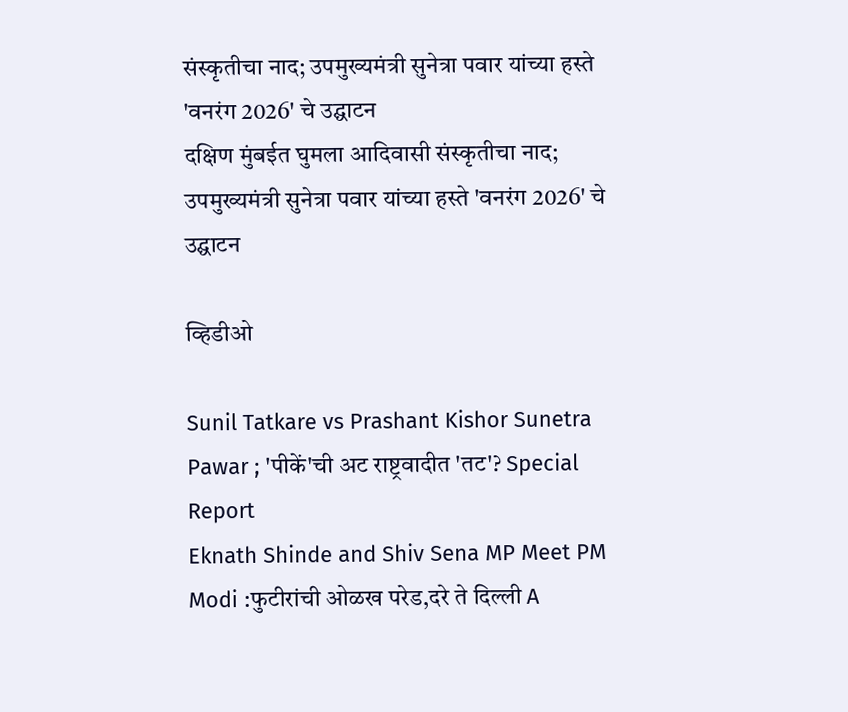संस्कृतीचा नाद; उपमुख्यमंत्री सुनेत्रा पवार यांच्या हस्ते 'वनरंग 2026' चे उद्घाटन
दक्षिण मुंबईत घुमला आदिवासी संस्कृतीचा नाद; उपमुख्यमंत्री सुनेत्रा पवार यांच्या हस्ते 'वनरंग 2026' चे उद्घाटन

व्हिडीओ

Sunil Tatkare vs Prashant Kishor Sunetra Pawar ; 'पीकें'ची अट राष्ट्रवादीत 'तट'? Special Report
Eknath Shinde and Shiv Sena MP Meet PM Modi :फुटीरांची ओळख परेड,दरे ते दिल्ली A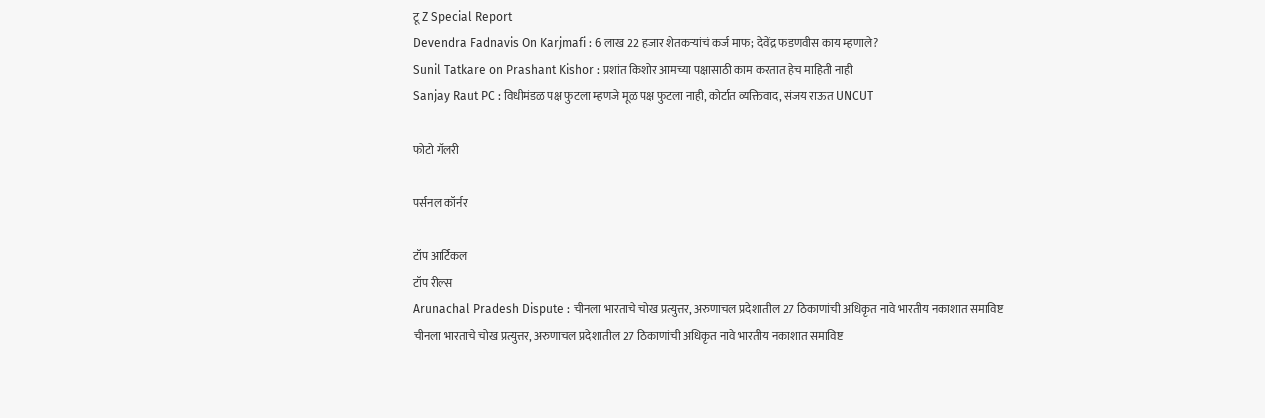टू Z Special Report
Devendra Fadnavis On Karjmafi : 6 लाख 22 हजार शेतकऱ्यांचं कर्ज माफ; देवेंद्र फडणवीस काय म्हणाले?
Sunil Tatkare on Prashant Kishor : प्रशांत किशोर आमच्या पक्षासाठी काम करतात हेच माहिती नाही
Sanjay Raut PC : विधीमंडळ पक्ष फुटला म्हणजे मूळ पक्ष फुटला नाही, कोर्टात व्यक्तिवाद, संजय राऊत UNCUT

फोटो गॅलरी

पर्सनल कॉर्नर

टॉप आर्टिकल
टॉप रील्स
Arunachal Pradesh Dispute : चीनला भारताचे चोख प्रत्युत्तर, अरुणाचल प्रदेशातील 27 ठिकाणांची अधिकृत नावे भारतीय नकाशात समाविष्ट
चीनला भारताचे चोख प्रत्युत्तर, अरुणाचल प्रदेशातील 27 ठिकाणांची अधिकृत नावे भारतीय नकाशात समाविष्ट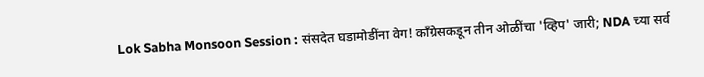Lok Sabha Monsoon Session : संसदेत घडामोडींना वेग! काँग्रेसकडून तीन ओळींचा 'व्हिप' जारी; NDA च्या सर्व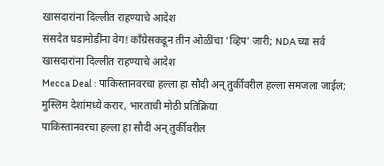खासदारांना दिल्लीत राहण्याचे आदेश
संसदेत घडामोडींना वेग! काँग्रेसकडून तीन ओळींचा 'व्हिप' जारी; NDA च्या सर्व खासदारांना दिल्लीत राहण्याचे आदेश
Mecca Deal : पाकिस्तानवरचा हल्ला हा सौदी अन् तुर्कीवरील हल्ला समजला जाईल; मुस्लिम देशांमध्ये करार, भारताची मोठी प्रतिक्रिया
पाकिस्तानवरचा हल्ला हा सौदी अन् तुर्कीवरील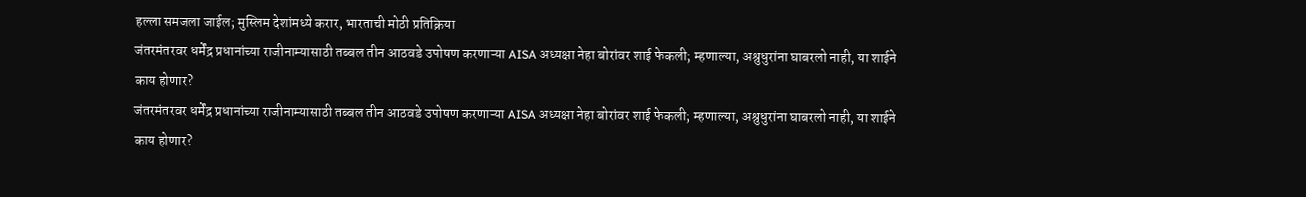हल्ला समजला जाईल; मुस्लिम देशांमध्ये करार, भारताची मोठी प्रतिक्रिया
जंतरमंतरवर धर्मेंद्र प्रधानांच्या राजीनाम्यासाठी तब्बल तीन आठवडे उपोषण करणाऱ्या AISA अध्यक्षा नेहा बोरांवर शाई फेकली; म्हणाल्या, अश्रुधुरांना घाबरलो नाही, या शाईने काय होणार?
जंतरमंतरवर धर्मेंद्र प्रधानांच्या राजीनाम्यासाठी तब्बल तीन आठवडे उपोषण करणाऱ्या AISA अध्यक्षा नेहा बोरांवर शाई फेकली; म्हणाल्या, अश्रुधुरांना घाबरलो नाही, या शाईने काय होणार?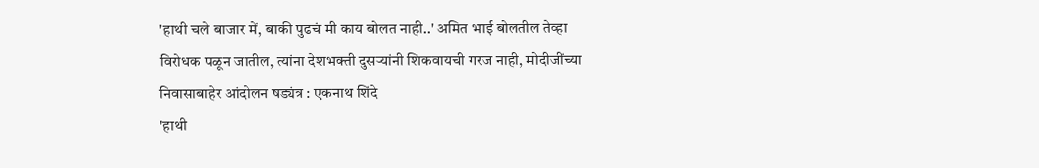'हाथी चले बाजार में, बाकी पुढचं मी काय बोलत नाही..' अमित भाई बोलतील तेव्हा विरोधक पळून जातील, त्यांना देशभक्ती दुसऱ्यांनी शिकवायची गरज नाही, मोदीजींच्या निवासाबाहेर आंदोलन षड्यंत्र : एकनाथ शिंदे
'हाथी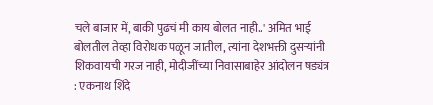चले बाजार में, बाकी पुढचं मी काय बोलत नाही..' अमित भाई बोलतील तेव्हा विरोधक पळून जातील, त्यांना देशभक्ती दुसऱ्यांनी शिकवायची गरज नाही, मोदीजींच्या निवासाबाहेर आंदोलन षड्यंत्र : एकनाथ शिंदे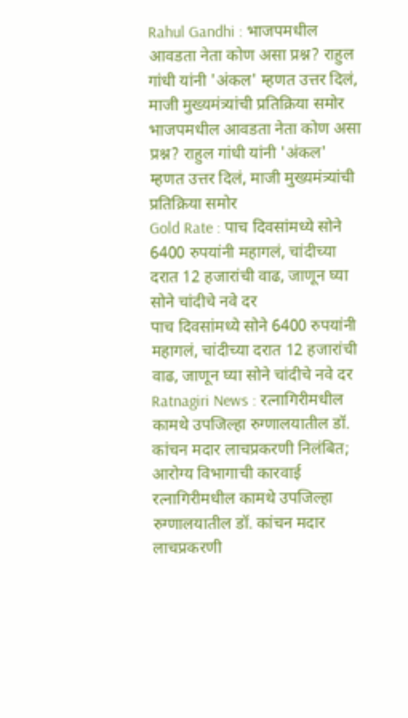Rahul Gandhi : भाजपमधील आवडता नेता कोण असा प्रश्न? राहुल गांधी यांनी 'अंकल' म्हणत उत्तर दिलं, माजी मुख्यमंत्र्यांची प्रतिक्रिया समोर
भाजपमधील आवडता नेता कोण असा प्रश्न? राहुल गांधी यांनी 'अंकल' म्हणत उत्तर दिलं, माजी मुख्यमंत्र्यांची प्रतिक्रिया समोर
Gold Rate : पाच दिवसांमध्ये सोने 6400 रुपयांनी महागलं, चांदीच्या दरात 12 हजारांची वाढ, जाणून घ्या सोने चांदीचे नवे दर
पाच दिवसांमध्ये सोने 6400 रुपयांनी महागलं, चांदीच्या दरात 12 हजारांची वाढ, जाणून घ्या सोने चांदीचे नवे दर
Ratnagiri News : रत्नागिरीमधील कामथे उपजिल्हा रुग्णालयातील डॉ. कांचन मदार लाचप्रकरणी निलंबित; आरोग्य विभागाची कारवाई
रत्नागिरीमधील कामथे उपजिल्हा रुग्णालयातील डॉ. कांचन मदार लाचप्रकरणी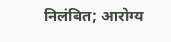निलंबित; आरोग्य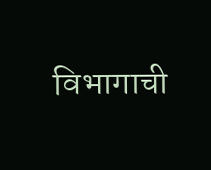विभागाची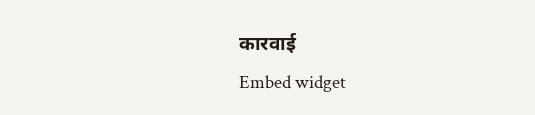कारवाई
Embed widget